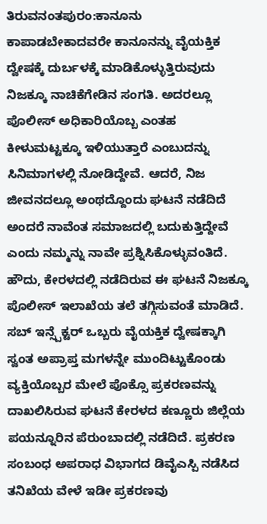ತಿರುವನಂತಪುರಂ:ಕಾನೂನು ಕಾಪಾಡಬೇಕಾದವರೇ ಕಾನೂನನ್ನು ವೈಯಕ್ತಿಕ ದ್ವೇಷಕ್ಕೆ ದುರ್ಬಳಕ್ಕೆ ಮಾಡಿಕೊಳ್ಳುತ್ತಿರುವುದು ನಿಜಕ್ಕೂ ನಾಚಿಕೆಗೇಡಿನ ಸಂಗತಿ. ಅದರಲ್ಲೂ ಪೊಲೀಸ್ ಅಧಿಕಾರಿಯೊಬ್ಬ ಎಂತಹ ಕೀಳುಮಟ್ಟಕ್ಕೂ ಇಳಿಯುತ್ತಾರೆ ಎಂಬುದನ್ನು ಸಿನಿಮಾಗಳಲ್ಲಿ ನೋಡಿದ್ದೇವೆ. ಆದರೆ, ನಿಜ ಜೀವನದಲ್ಲೂ ಅಂಥದ್ದೊಂದು ಘಟನೆ ನಡೆದಿದೆ ಅಂದರೆ ನಾವೆಂತ ಸಮಾಜದಲ್ಲಿ ಬದುಕುತ್ತಿದ್ದೇವೆ ಎಂದು ನಮ್ಮನ್ನು ನಾವೇ ಪ್ರಶ್ನಿಸಿಕೊಳ್ಳುವಂತಿದೆ.
ಹೌದು, ಕೇರಳದಲ್ಲಿ ನಡೆದಿರುವ ಈ ಘಟನೆ ನಿಜಕ್ಕೂ ಪೊಲೀಸ್ ಇಲಾಖೆಯ ತಲೆ ತಗ್ಗಿಸುವಂತೆ ಮಾಡಿದೆ. ಸಬ್ ಇನ್ಸ್ಪೆಕ್ಟರ್ ಒಬ್ಬರು ವೈಯಕ್ತಿಕ ದ್ವೇಷಕ್ಕಾಗಿ ಸ್ವಂತ ಅಪ್ರಾಪ್ತ ಮಗಳನ್ನೇ ಮುಂದಿಟ್ಟುಕೊಂಡು ವ್ಯಕ್ತಿಯೊಬ್ಬರ ಮೇಲೆ ಪೊಕ್ಸೊ ಪ್ರಕರಣವನ್ನು ದಾಖಲಿಸಿರುವ ಘಟನೆ ಕೇರಳದ ಕಣ್ಣೂರು ಜಿಲ್ಲೆಯ ಪಯನ್ನೂರಿನ ಪೆರುಂಬಾದಲ್ಲಿ ನಡೆದಿದೆ. ಪ್ರಕರಣ ಸಂಬಂಧ ಅಪರಾಧ ವಿಭಾಗದ ಡಿವೈಎಸ್ಪಿ ನಡೆಸಿದ ತನಿಖೆಯ ವೇಳೆ ಇಡೀ ಪ್ರಕರಣವು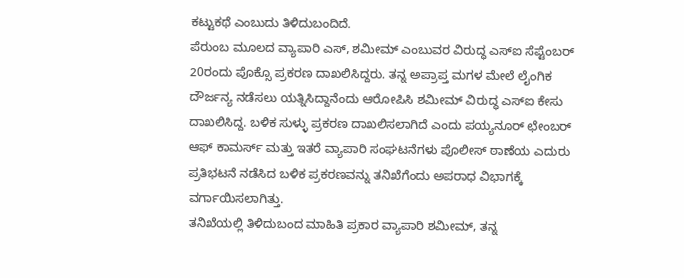ಕಟ್ಟುಕಥೆ ಎಂಬುದು ತಿಳಿದುಬಂದಿದೆ.
ಪೆರುಂಬ ಮೂಲದ ವ್ಯಾಪಾರಿ ಎಸ್, ಶಮೀಮ್ ಎಂಬುವರ ವಿರುದ್ಧ ಎಸ್ಐ ಸೆಪ್ಟೆಂಬರ್ 20ರಂದು ಪೊಕ್ಸೊ ಪ್ರಕರಣ ದಾಖಲಿಸಿದ್ದರು. ತನ್ನ ಅಪ್ರಾಪ್ತ ಮಗಳ ಮೇಲೆ ಲೈಂಗಿಕ ದೌರ್ಜನ್ಯ ನಡೆಸಲು ಯತ್ನಿಸಿದ್ದಾನೆಂದು ಆರೋಪಿಸಿ ಶಮೀಮ್ ವಿರುದ್ಧ ಎಸ್ಐ ಕೇಸು ದಾಖಲಿಸಿದ್ದ. ಬಳಿಕ ಸುಳ್ಳು ಪ್ರಕರಣ ದಾಖಲಿಸಲಾಗಿದೆ ಎಂದು ಪಯ್ಯನೂರ್ ಛೇಂಬರ್ ಆಫ್ ಕಾಮರ್ಸ್ ಮತ್ತು ಇತರೆ ವ್ಯಾಪಾರಿ ಸಂಘಟನೆಗಳು ಪೊಲೀಸ್ ಠಾಣೆಯ ಎದುರು ಪ್ರತಿಭಟನೆ ನಡೆಸಿದ ಬಳಿಕ ಪ್ರಕರಣವನ್ನು ತನಿಖೆಗೆಂದು ಅಪರಾಧ ವಿಭಾಗಕ್ಕೆ ವರ್ಗಾಯಿಸಲಾಗಿತ್ತು.
ತನಿಖೆಯಲ್ಲಿ ತಿಳಿದುಬಂದ ಮಾಹಿತಿ ಪ್ರಕಾರ ವ್ಯಾಪಾರಿ ಶಮೀಮ್, ತನ್ನ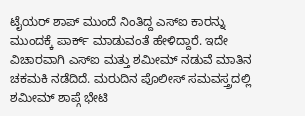ಟೈಯರ್ ಶಾಪ್ ಮುಂದೆ ನಿಂತಿದ್ದ ಎಸ್ಐ ಕಾರನ್ನು ಮುಂದಕ್ಕೆ ಪಾರ್ಕ್ ಮಾಡುವಂತೆ ಹೇಳಿದ್ದಾರೆ. ಇದೇ ವಿಚಾರವಾಗಿ ಎಸ್ಐ ಮತ್ತು ಶಮೀಮ್ ನಡುವೆ ಮಾತಿನ ಚಕಮಕಿ ನಡೆದಿದೆ. ಮರುದಿನ ಪೊಲೀಸ್ ಸಮವಸ್ತ್ರದಲ್ಲಿ ಶಮೀಮ್ ಶಾಪ್ಗೆ ಭೇಟಿ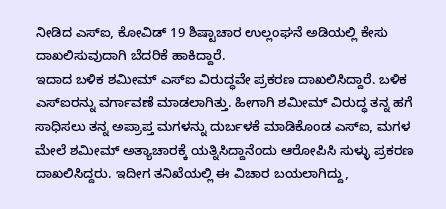ನೀಡಿದ ಎಸ್ಐ, ಕೋವಿಡ್ 19 ಶಿಷ್ಟಾಚಾರ ಉಲ್ಲಂಘನೆ ಅಡಿಯಲ್ಲಿ ಕೇಸು ದಾಖಲಿಸುವುದಾಗಿ ಬೆದರಿಕೆ ಹಾಕಿದ್ದಾರೆ.
ಇದಾದ ಬಳಿಕ ಶಮೀಮ್ ಎಸ್ಐ ವಿರುದ್ಧವೇ ಪ್ರಕರಣ ದಾಖಲಿಸಿದ್ದಾರೆ. ಬಳಿಕ ಎಸ್ಐರನ್ನು ವರ್ಗಾವಣೆ ಮಾಡಲಾಗಿತ್ತು. ಹೀಗಾಗಿ ಶಮೀಮ್ ವಿರುದ್ಧ ತನ್ನ ಹಗೆ ಸಾಧಿಸಲು ತನ್ನ ಅಪ್ರಾಪ್ತ ಮಗಳನ್ನು ದುರ್ಬಳಕೆ ಮಾಡಿಕೊಂಡ ಎಸ್ಐ, ಮಗಳ ಮೇಲೆ ಶಮೀಮ್ ಅತ್ಯಾಚಾರಕ್ಕೆ ಯತ್ನಿಸಿದ್ದಾನೆಂದು ಆರೋಪಿಸಿ ಸುಳ್ಳು ಪ್ರಕರಣ ದಾಖಲಿಸಿದ್ದರು. ಇದೀಗ ತನಿಖೆಯಲ್ಲಿ ಈ ವಿಚಾರ ಬಯಲಾಗಿದ್ದು,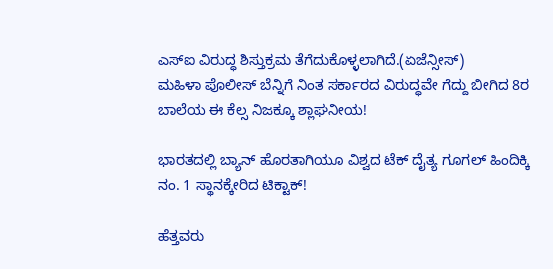ಎಸ್ಐ ವಿರುದ್ಧ ಶಿಸ್ತುಕ್ರಮ ತೆಗೆದುಕೊಳ್ಳಲಾಗಿದೆ.(ಏಜೆನ್ಸೀಸ್)
ಮಹಿಳಾ ಪೊಲೀಸ್ ಬೆನ್ನಿಗೆ ನಿಂತ ಸರ್ಕಾರದ ವಿರುದ್ಧವೇ ಗೆದ್ದು ಬೀಗಿದ 8ರ ಬಾಲೆಯ ಈ ಕೆಲ್ಸ ನಿಜಕ್ಕೂ ಶ್ಲಾಘನೀಯ!

ಭಾರತದಲ್ಲಿ ಬ್ಯಾನ್ ಹೊರತಾಗಿಯೂ ವಿಶ್ವದ ಟೆಕ್ ದೈತ್ಯ ಗೂಗಲ್ ಹಿಂದಿಕ್ಕಿ ನಂ. 1 ಸ್ಥಾನಕ್ಕೇರಿದ ಟಿಕ್ಟಾಕ್!

ಹೆತ್ತವರು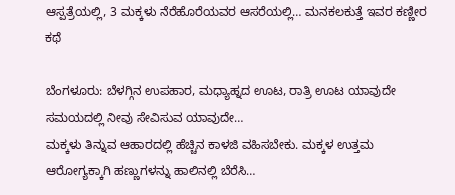ಆಸ್ಪತ್ರೆಯಲ್ಲಿ, 3 ಮಕ್ಕಳು ನೆರೆಹೊರೆಯವರ ಆಸರೆಯಲ್ಲಿ… ಮನಕಲಕುತ್ತೆ ಇವರ ಕಣ್ಣೀರ ಕಥೆ

ಬೆಂಗಳೂರು: ಬೆಳಗ್ಗಿನ ಉಪಹಾರ, ಮಧ್ಯಾಹ್ನದ ಊಟ, ರಾತ್ರಿ ಊಟ ಯಾವುದೇ ಸಮಯದಲ್ಲಿ ನೀವು ಸೇವಿಸುವ ಯಾವುದೇ…
ಮಕ್ಕಳು ತಿನ್ನುವ ಆಹಾರದಲ್ಲಿ ಹೆಚ್ಚಿನ ಕಾಳಜಿ ವಹಿಸಬೇಕು. ಮಕ್ಕಳ ಉತ್ತಮ ಆರೋಗ್ಯಕ್ಕಾಗಿ ಹಣ್ಣುಗಳನ್ನು ಹಾಲಿನಲ್ಲಿ ಬೆರೆಸಿ…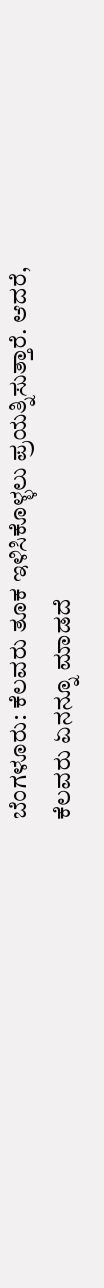ಬೆಂಗಳೂರು: ಕೆಲವರು ತೂಕ ಇಳಿಸಿಕೊಳ್ಳಲು ಪ್ರಯತ್ನಿಸುತ್ತಾರೆ. ಆದರೆ, ಕೆಲವರು ಏನನ್ನೂ ಮಾಡದೆ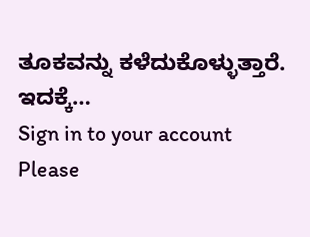ತೂಕವನ್ನು ಕಳೆದುಕೊಳ್ಳುತ್ತಾರೆ. ಇದಕ್ಕೆ…
Sign in to your account
Please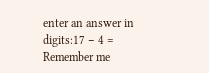enter an answer in digits:17 − 4 =
Remember me